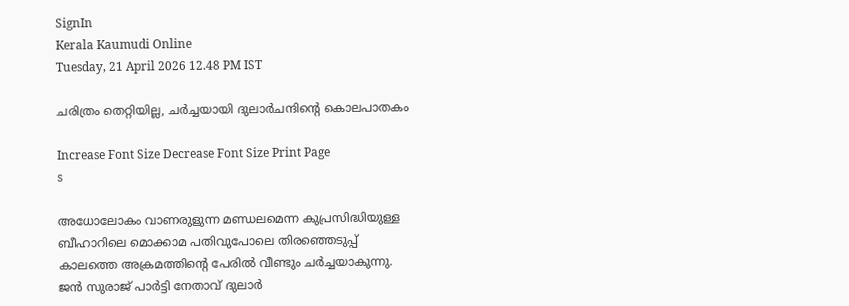SignIn
Kerala Kaumudi Online
Tuesday, 21 April 2026 12.48 PM IST

ചരിത്രം തെറ്റിയില്ല, ചർച്ചയായി ദുലാർചന്ദിന്റെ കൊലപാതകം

Increase Font Size Decrease Font Size Print Page
s

അധോലോകം വാണരുളുന്ന മണ്ഡലമെന്ന കുപ്രസിദ്ധിയുള്ള ബീഹാറിലെ മൊക്കാമ പതിവുപോലെ തിരഞ്ഞെടുപ്പ് കാലത്തെ അക്രമത്തിന്റെ പേരിൽ വീണ്ടും ചർച്ചയാകുന്നു. ജൻ സുരാജ് പാർട്ടി നേതാവ് ദുലാർ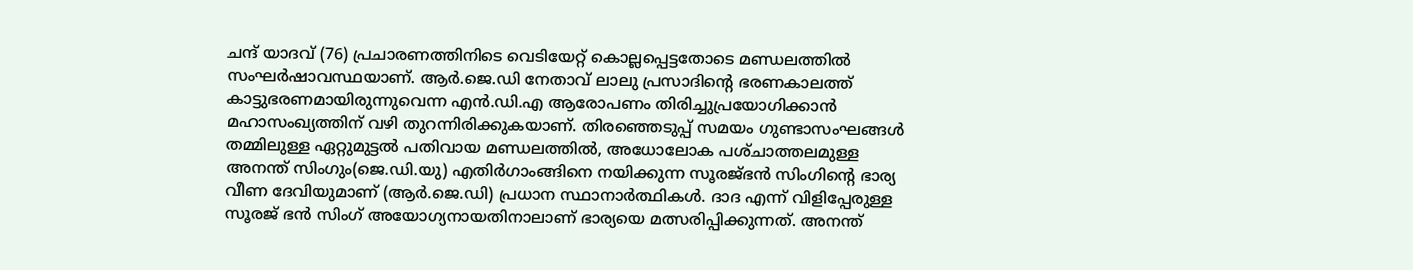ചന്ദ് യാദവ് (76) പ്രചാരണത്തിനിടെ വെടിയേറ്റ് കൊല്ലപ്പെട്ടതോടെ മണ്ഡലത്തിൽ സംഘർഷാവസ്ഥയാണ്. ആർ.ജെ.ഡി നേതാവ് ലാലു പ്രസാദിന്റെ ഭരണകാലത്ത് കാട്ടുഭരണമായിരുന്നുവെന്ന എൻ.ഡി.എ ആരോപണം തിരിച്ചുപ്രയോഗിക്കാൻ മഹാസംഖ്യത്തിന് വഴി തുറന്നിരിക്കുകയാണ്. തിരഞ്ഞെടുപ്പ് സമയം ഗുണ്ടാസംഘങ്ങൾ തമ്മിലുള്ള ഏറ്റുമുട്ടൽ പതിവായ മണ്ഡലത്തിൽ, അധോലോക പശ്‌ചാത്തലമുള്ള അനന്ത് സിംഗും(ജെ.ഡി.യു) എതിർഗാംങ്ങിനെ നയിക്കുന്ന സൂരജ്ഭൻ സിംഗിന്റെ ഭാര്യ വീണ ദേവിയുമാണ് (ആർ.ജെ.ഡി) പ്രധാന സ്ഥാനാർത്ഥികൾ. ദാദ എന്ന് വിളിപ്പേരുള്ള സൂരജ് ഭൻ സിംഗ് അയോഗ്യനായതിനാലാണ് ഭാര്യയെ മത്സരിപ്പിക്കുന്നത്. അനന്ത്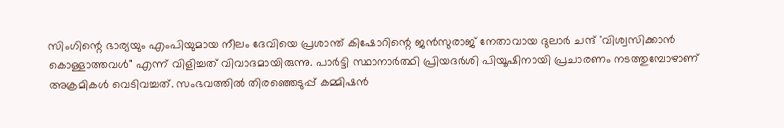സിംഗിന്റെ ഭാര്യയും എംപിയുമായ നീലം ദേവിയെ പ്രശാന്ത് കിഷോറിന്റെ ജൻസുരാജ് നേതാവായ ദുലാർ ചന്ദ് 'വിശ്വസിക്കാൻ കൊള്ളാത്തവൾ" എന്ന് വിളിച്ചത് വിവാദമായിരുന്നു. പാർട്ടി സ്ഥാനാർത്ഥി പ്രിയദർശി പിയൂഷിനായി പ്രചാരണം നടത്തുമ്പോഴാണ് അക്രമികൾ വെടിവച്ചത്. സംഭവത്തിൽ തിരഞ്ഞെടുപ്പ് കമ്മിഷൻ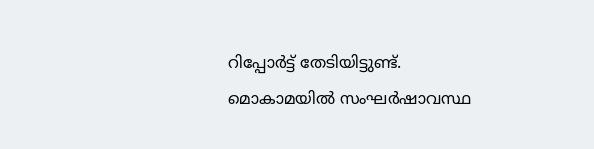റിപ്പോർട്ട് തേടിയിട്ടുണ്ട്. മൊകാമയിൽ സംഘർഷാവസ്ഥ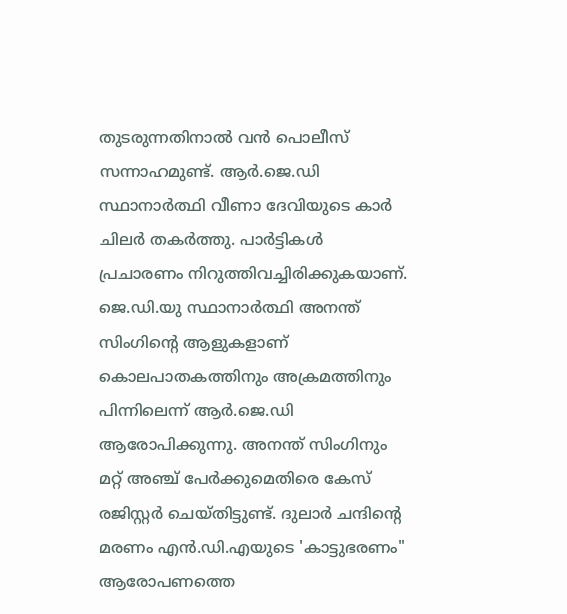തുടരുന്നതിനാൽ വൻ പൊലീസ് സന്നാഹമുണ്ട്. ആർ.ജെ.ഡി സ്ഥാനാർത്ഥി വീണാ ദേവിയുടെ കാർ ചിലർ തകർത്തു. പാർട്ടികൾ പ്രചാരണം നിറുത്തിവച്ചിരിക്കുകയാണ്. ജെ.ഡി.യു സ്ഥാനാർത്ഥി അനന്ത് സിംഗിന്റെ ആളുകളാണ് കൊലപാതകത്തിനും അക്രമത്തിനും പിന്നിലെന്ന് ആർ.ജെ.ഡി ആരോപിക്കുന്നു. അനന്ത് സിംഗിനും മറ്റ് അഞ്ച് പേർക്കുമെതിരെ കേസ് രജിസ്റ്റർ ചെയ്തിട്ടുണ്ട്. ദുലാർ ചന്ദിന്റെ മരണം എൻ.ഡി.എയുടെ 'കാട്ടുഭരണം" ആരോപണത്തെ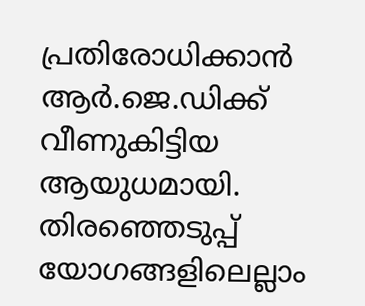പ്രതിരോധിക്കാൻ ആർ.ജെ.ഡിക്ക് വീണുകിട്ടിയ ആയുധമായി. തിരഞ്ഞെടുപ്പ് യോഗങ്ങളിലെല്ലാം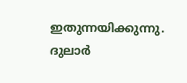ഇതുന്നയിക്കുന്നു. ദുലാർ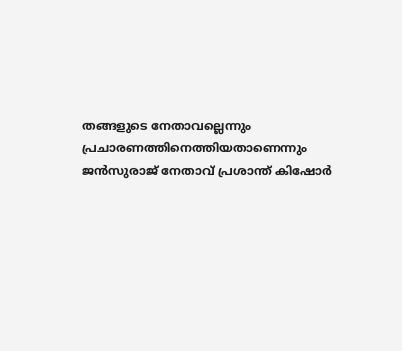തങ്ങളുടെ നേതാവല്ലെന്നും പ്രചാരണത്തിനെത്തിയതാണെന്നും ജൻസുരാജ് നേതാവ് പ്രശാന്ത് കിഷോർ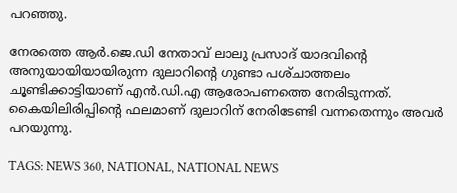പറഞ്ഞു.

നേരത്തെ ആർ.ജെ.ഡി നേതാവ് ലാലു പ്രസാദ് യാദവിന്റെ അനുയായിയായിരുന്ന ദുലാറിന്റെ ഗുണ്ടാ പശ്‌ചാത്തലം ചൂണ്ടിക്കാട്ടിയാണ് എൻ.ഡി.എ ആരോപണത്തെ നേരിടുന്നത്. കൈയിലിരിപ്പിന്റെ ഫലമാണ് ദുലാറിന് നേരിടേണ്ടി വന്നതെന്നും അവർ പറയുന്നു.

TAGS: NEWS 360, NATIONAL, NATIONAL NEWS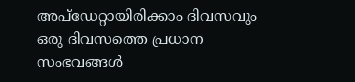അപ്ഡേറ്റായിരിക്കാം ദിവസവും
ഒരു ദിവസത്തെ പ്രധാന സംഭവങ്ങൾ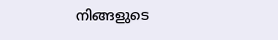നിങ്ങളുടെ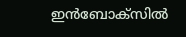ഇൻബോക്സിൽ